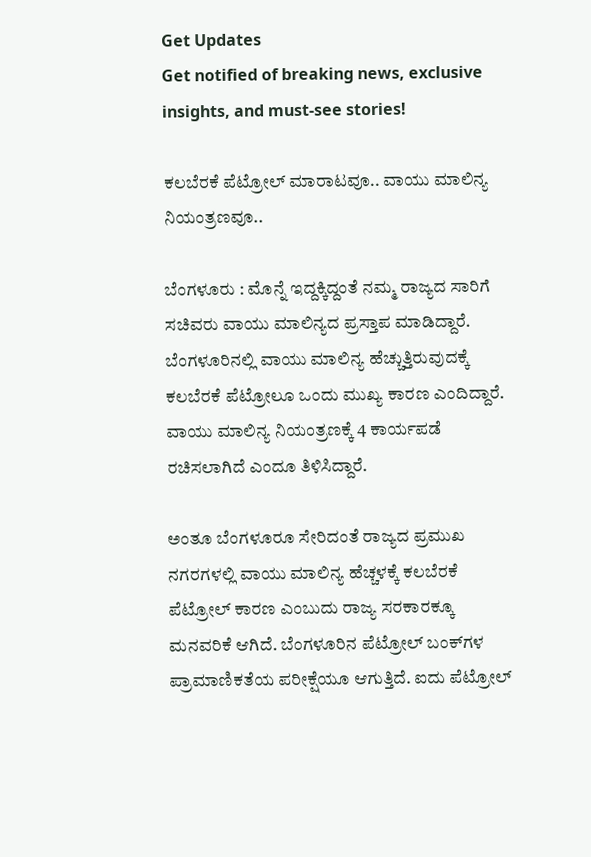Get Updates
Get notified of breaking news, exclusive insights, and must-see stories!

ಕಲಬೆರಕೆ ಪೆಟ್ರೋಲ್‌ ಮಾರಾಟವೂ.. ವಾಯು ಮಾಲಿನ್ಯ ನಿಯಂತ್ರಣವೂ..

ಬೆಂಗಳೂರು : ಮೊನ್ನೆ ಇದ್ದಕ್ಕಿದ್ದಂತೆ ನಮ್ಮ ರಾಜ್ಯದ ಸಾರಿಗೆ ಸಚಿವರು ವಾಯು ಮಾಲಿನ್ಯದ ಪ್ರಸ್ತಾಪ ಮಾಡಿದ್ದಾರೆ. ಬೆಂಗಳೂರಿನಲ್ಲಿ ವಾಯು ಮಾಲಿನ್ಯ ಹೆಚ್ಚುತ್ತಿರುವುದಕ್ಕೆ ಕಲಬೆರಕೆ ಪೆಟ್ರೋಲೂ ಒಂದು ಮುಖ್ಯ ಕಾರಣ ಎಂದಿದ್ದಾರೆ. ವಾಯು ಮಾಲಿನ್ಯ ನಿಯಂತ್ರಣಕ್ಕೆ 4 ಕಾರ್ಯಪಡೆ ರಚಿಸಲಾಗಿದೆ ಎಂದೂ ತಿಳಿಸಿದ್ದಾರೆ.

ಅಂತೂ ಬೆಂಗಳೂರೂ ಸೇರಿದಂತೆ ರಾಜ್ಯದ ಪ್ರಮುಖ ನಗರಗಳಲ್ಲಿ ವಾಯು ಮಾಲಿನ್ಯ ಹೆಚ್ಚಳಕ್ಕೆ ಕಲಬೆರಕೆ ಪೆಟ್ರೋಲ್‌ ಕಾರಣ ಎಂಬುದು ರಾಜ್ಯ ಸರಕಾರಕ್ಕೂ ಮನವರಿಕೆ ಆಗಿದೆ. ಬೆಂಗಳೂರಿನ ಪೆಟ್ರೋಲ್‌ ಬಂಕ್‌ಗಳ ಪ್ರಾಮಾಣಿಕತೆಯ ಪರೀಕ್ಷೆಯೂ ಆಗುತ್ತಿದೆ. ಐದು ಪೆಟ್ರೋಲ್‌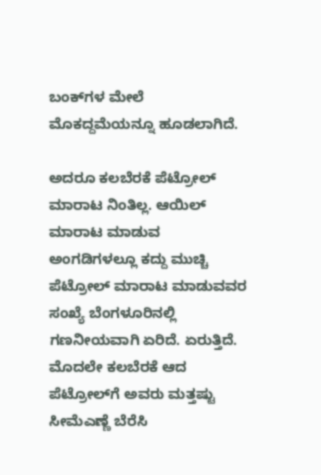ಬಂಕ್‌ಗಳ ಮೇಲೆ ಮೊಕದ್ದಮೆಯನ್ನೂ ಹೂಡಲಾಗಿದೆ.

ಅದರೂ ಕಲಬೆರಕೆ ಪೆಟ್ರೋಲ್‌ ಮಾರಾಟ ನಿಂತಿಲ್ಲ. ಆಯಿಲ್‌ ಮಾರಾಟ ಮಾಡುವ ಅಂಗಡಿಗಳಲ್ಲೂ ಕದ್ದು ಮುಚ್ಚಿ ಪೆಟ್ರೋಲ್‌ ಮಾರಾಟ ಮಾಡುವವರ ಸಂಖ್ಯೆ ಬೆಂಗಳೂರಿನಲ್ಲಿ ಗಣನೀಯವಾಗಿ ಏರಿದೆ. ಏರುತ್ತಿದೆ. ಮೊದಲೇ ಕಲಬೆರಕೆ ಆದ ಪೆಟ್ರೋಲ್‌ಗೆ ಅವರು ಮತ್ತಷ್ಟು ಸೀಮೆಎಣ್ಣೆ ಬೆರೆಸಿ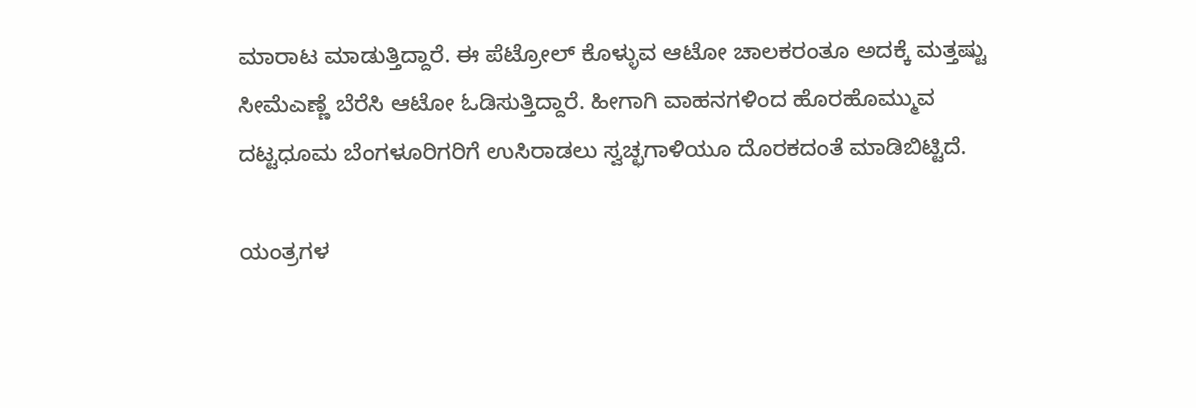ಮಾರಾಟ ಮಾಡುತ್ತಿದ್ದಾರೆ. ಈ ಪೆಟ್ರೋಲ್‌ ಕೊಳ್ಳುವ ಆಟೋ ಚಾಲಕರಂತೂ ಅದಕ್ಕೆ ಮತ್ತಷ್ಟು ಸೀಮೆಎಣ್ಣೆ ಬೆರೆಸಿ ಆಟೋ ಓಡಿಸುತ್ತಿದ್ದಾರೆ. ಹೀಗಾಗಿ ವಾಹನಗಳಿಂದ ಹೊರಹೊಮ್ಮುವ ದಟ್ಟಧೂಮ ಬೆಂಗಳೂರಿಗರಿಗೆ ಉಸಿರಾಡಲು ಸ್ವಚ್ಛಗಾಳಿಯೂ ದೊರಕದಂತೆ ಮಾಡಿಬಿಟ್ಟಿದೆ.

ಯಂತ್ರಗಳ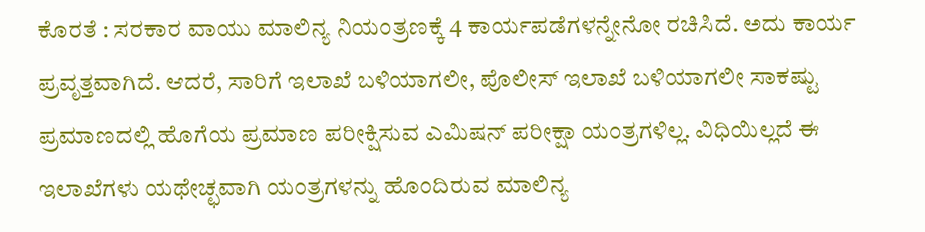ಕೊರತೆ : ಸರಕಾರ ವಾಯು ಮಾಲಿನ್ಯ ನಿಯಂತ್ರಣಕ್ಕೆ 4 ಕಾರ್ಯಪಡೆಗಳನ್ನೇನೋ ರಚಿಸಿದೆ. ಅದು ಕಾರ್ಯ ಪ್ರವೃತ್ತವಾಗಿದೆ. ಆದರೆ, ಸಾರಿಗೆ ಇಲಾಖೆ ಬಳಿಯಾಗಲೀ, ಪೊಲೀಸ್‌ ಇಲಾಖೆ ಬಳಿಯಾಗಲೀ ಸಾಕಷ್ಟು ಪ್ರಮಾಣದಲ್ಲಿ ಹೊಗೆಯ ಪ್ರಮಾಣ ಪರೀಕ್ಷಿಸುವ ಎಮಿಷನ್‌ ಪರೀಕ್ಷಾ ಯಂತ್ರಗಳಿಲ್ಲ. ವಿಧಿಯಿಲ್ಲದೆ ಈ ಇಲಾಖೆಗಳು ಯಥೇಚ್ಛವಾಗಿ ಯಂತ್ರಗಳನ್ನು ಹೊಂದಿರುವ ಮಾಲಿನ್ಯ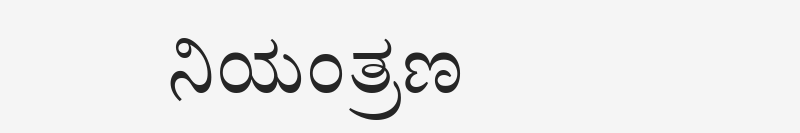ನಿಯಂತ್ರಣ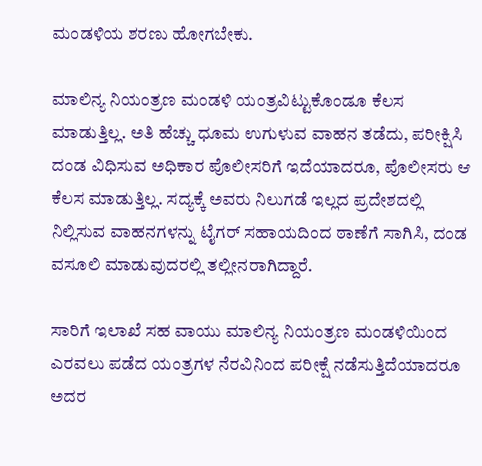ಮಂಡಳಿಯ ಶರಣು ಹೋಗಬೇಕು.

ಮಾಲಿನ್ಯ ನಿಯಂತ್ರಣ ಮಂಡಳಿ ಯಂತ್ರವಿಟ್ಟುಕೊಂಡೂ ಕೆಲಸ ಮಾಡುತ್ತಿಲ್ಲ. ಅತಿ ಹೆಚ್ಚು ಧೂಮ ಉಗುಳುವ ವಾಹನ ತಡೆದು, ಪರೀಕ್ಷಿಸಿ ದಂಡ ವಿಧಿಸುವ ಅಧಿಕಾರ ಪೊಲೀಸರಿಗೆ ಇದೆಯಾದರೂ, ಪೊಲೀಸರು ಆ ಕೆಲಸ ಮಾಡುತ್ತಿಲ್ಲ. ಸದ್ಯಕ್ಕೆ ಅವರು ನಿಲುಗಡೆ ಇಲ್ಲದ ಪ್ರದೇಶದಲ್ಲಿ ನಿಲ್ಲಿಸುವ ವಾಹನಗಳನ್ನು ಟೈಗರ್‌ ಸಹಾಯದಿಂದ ಠಾಣೆಗೆ ಸಾಗಿಸಿ, ದಂಡ ವಸೂಲಿ ಮಾಡುವುದರಲ್ಲಿ ತಲ್ಲೀನರಾಗಿದ್ದಾರೆ.

ಸಾರಿಗೆ ಇಲಾಖೆ ಸಹ ವಾಯು ಮಾಲಿನ್ಯ ನಿಯಂತ್ರಣ ಮಂಡಳಿಯಿಂದ ಎರವಲು ಪಡೆದ ಯಂತ್ರಗಳ ನೆರವಿನಿಂದ ಪರೀಕ್ಷೆ ನಡೆಸುತ್ತಿದೆಯಾದರೂ ಅದರ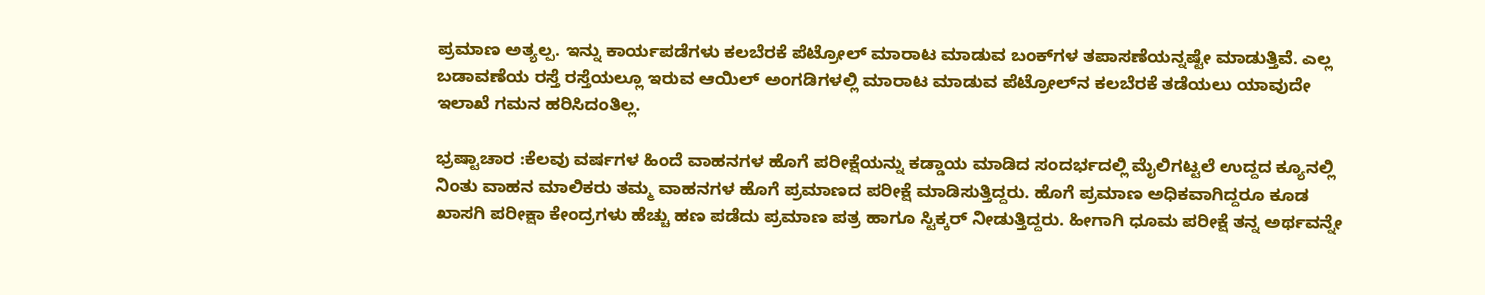ಪ್ರಮಾಣ ಅತ್ಯಲ್ಪ. ಇನ್ನು ಕಾರ್ಯಪಡೆಗಳು ಕಲಬೆರಕೆ ಪೆಟ್ರೋಲ್‌ ಮಾರಾಟ ಮಾಡುವ ಬಂಕ್‌ಗಳ ತಪಾಸಣೆಯನ್ನಷ್ಟೇ ಮಾಡುತ್ತಿವೆ. ಎಲ್ಲ ಬಡಾವಣೆಯ ರಸ್ತೆ ರಸ್ತೆಯಲ್ಲೂ ಇರುವ ಆಯಿಲ್‌ ಅಂಗಡಿಗಳಲ್ಲಿ ಮಾರಾಟ ಮಾಡುವ ಪೆಟ್ರೋಲ್‌ನ ಕಲಬೆರಕೆ ತಡೆಯಲು ಯಾವುದೇ ಇಲಾಖೆ ಗಮನ ಹರಿಸಿದಂತಿಲ್ಲ.

ಭ್ರಷ್ಟಾಚಾರ :ಕೆಲವು ವರ್ಷಗಳ ಹಿಂದೆ ವಾಹನಗಳ ಹೊಗೆ ಪರೀಕ್ಷೆಯನ್ನು ಕಡ್ಡಾಯ ಮಾಡಿದ ಸಂದರ್ಭದಲ್ಲಿ ಮೈಲಿಗಟ್ಟಲೆ ಉದ್ದದ ಕ್ಯೂನಲ್ಲಿ ನಿಂತು ವಾಹನ ಮಾಲಿಕರು ತಮ್ಮ ವಾಹನಗಳ ಹೊಗೆ ಪ್ರಮಾಣದ ಪರೀಕ್ಷೆ ಮಾಡಿಸುತ್ತಿದ್ದರು. ಹೊಗೆ ಪ್ರಮಾಣ ಅಧಿಕವಾಗಿದ್ದರೂ ಕೂಡ ಖಾಸಗಿ ಪರೀಕ್ಷಾ ಕೇಂದ್ರಗಳು ಹೆಚ್ಚು ಹಣ ಪಡೆದು ಪ್ರಮಾಣ ಪತ್ರ ಹಾಗೂ ಸ್ಟಿಕ್ಕರ್‌ ನೀಡುತ್ತಿದ್ದರು. ಹೀಗಾಗಿ ಧೂಮ ಪರೀಕ್ಷೆ ತನ್ನ ಅರ್ಥವನ್ನೇ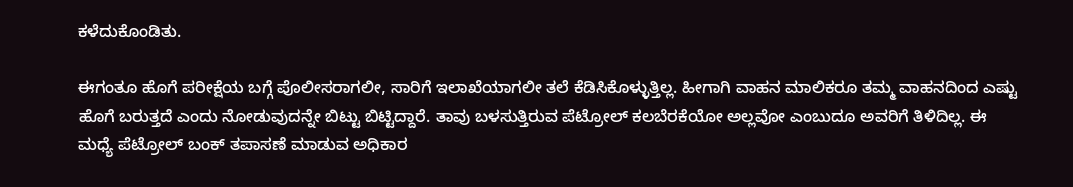ಕಳೆದುಕೊಂಡಿತು.

ಈಗಂತೂ ಹೊಗೆ ಪರೀಕ್ಷೆಯ ಬಗ್ಗೆ ಪೊಲೀಸರಾಗಲೀ, ಸಾರಿಗೆ ಇಲಾಖೆಯಾಗಲೀ ತಲೆ ಕೆಡಿಸಿಕೊಳ್ಳುತ್ತಿಲ್ಲ. ಹೀಗಾಗಿ ವಾಹನ ಮಾಲಿಕರೂ ತಮ್ಮ ವಾಹನದಿಂದ ಎಷ್ಟು ಹೊಗೆ ಬರುತ್ತದೆ ಎಂದು ನೋಡುವುದನ್ನೇ ಬಿಟ್ಟು ಬಿಟ್ಟಿದ್ದಾರೆ. ತಾವು ಬಳಸುತ್ತಿರುವ ಪೆಟ್ರೋಲ್‌ ಕಲಬೆರಕೆಯೋ ಅಲ್ಲವೋ ಎಂಬುದೂ ಅವರಿಗೆ ತಿಳಿದಿಲ್ಲ. ಈ ಮಧ್ಯೆ ಪೆಟ್ರೋಲ್‌ ಬಂಕ್‌ ತಪಾಸಣೆ ಮಾಡುವ ಅಧಿಕಾರ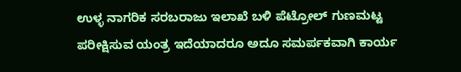ಉಳ್ಳ ನಾಗರಿಕ ಸರಬರಾಜು ಇಲಾಖೆ ಬಳಿ ಪೆಟ್ರೋಲ್‌ ಗುಣಮಟ್ಟ ಪರೀಕ್ಷಿಸುವ ಯಂತ್ರ ಇದೆಯಾದರೂ ಅದೂ ಸಮರ್ಪಕವಾಗಿ ಕಾರ್ಯ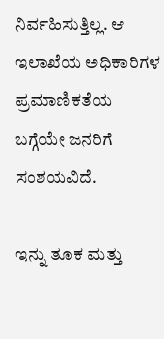ನಿರ್ವಹಿಸುತ್ತಿಲ್ಲ. ಆ ಇಲಾಖೆಯ ಅಧಿಕಾರಿಗಳ ಪ್ರಮಾಣಿಕತೆಯ ಬಗ್ಗೆಯೇ ಜನರಿಗೆ ಸಂಶಯವಿದೆ.

ಇನ್ನು ತೂಕ ಮತ್ತು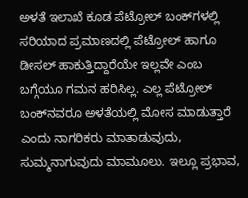ಅಳತೆ ಇಲಾಖೆ ಕೂಡ ಪೆಟ್ರೋಲ್‌ ಬಂಕ್‌ಗಳಲ್ಲಿ ಸರಿಯಾದ ಪ್ರಮಾಣದಲ್ಲಿ ಪೆಟ್ರೋಲ್‌ ಹಾಗೂ ಡೀಸಲ್‌ ಹಾಕುತ್ತಿದ್ದಾರೆಯೇ ಇಲ್ಲವೇ ಎಂಬ ಬಗ್ಗೆಯೂ ಗಮನ ಹರಿಸಿಲ್ಲ. ಎಲ್ಲ ಪೆಟ್ರೋಲ್‌ ಬಂಕ್‌ನವರೂ ಅಳತೆಯಲ್ಲಿ ಮೋಸ ಮಾಡುತ್ತಾರೆ ಎಂದು ನಾಗರಿಕರು ಮಾತಾಡುವುದು, ಸುಮ್ಮನಾಗುವುದು ಮಾಮೂಲು. ಇಲ್ಲೂ ಪ್ರಭಾವ,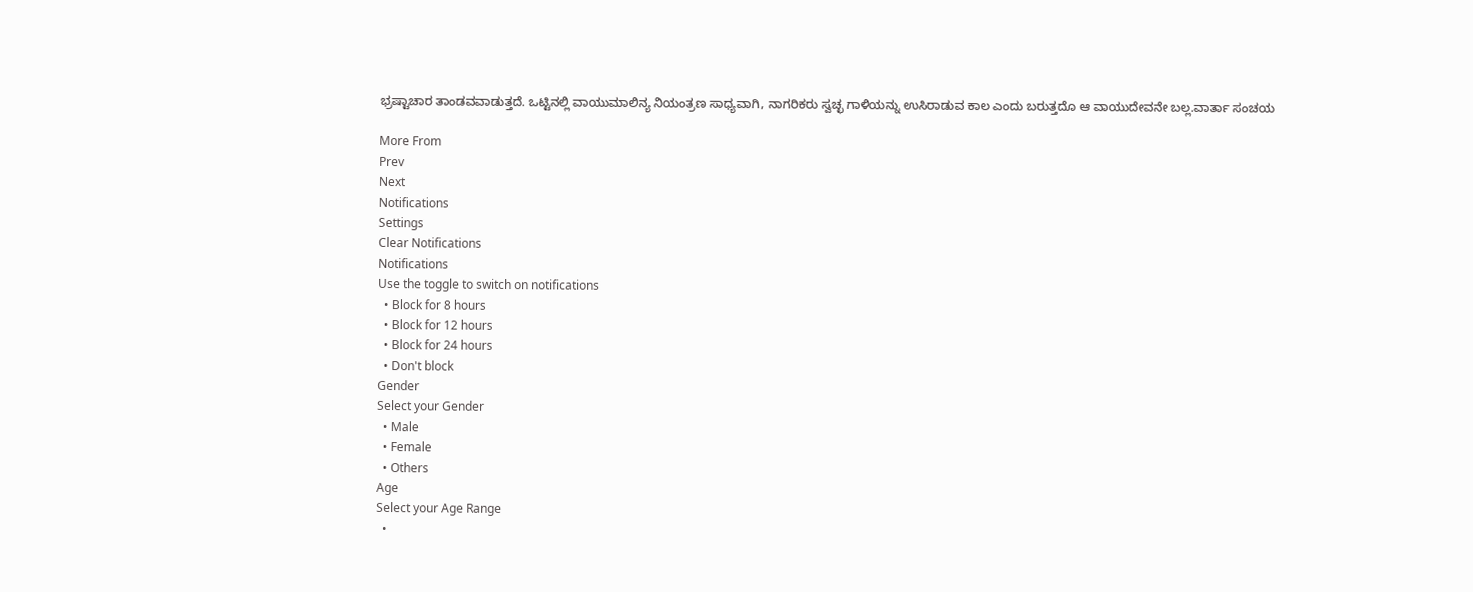ಭ್ರಷ್ಟಾಚಾರ ತಾಂಡವವಾಡುತ್ತದೆ. ಒಟ್ಟಿನಲ್ಲಿ ವಾಯುಮಾಲಿನ್ಯ ನಿಯಂತ್ರಣ ಸಾಧ್ಯವಾಗಿ, ನಾಗರಿಕರು ಸ್ವಚ್ಛ ಗಾಳಿಯನ್ನು ಉಸಿರಾಡುವ ಕಾಲ ಎಂದು ಬರುತ್ತದೊ ಆ ವಾಯುದೇವನೇ ಬಲ್ಲ.ವಾರ್ತಾ ಸಂಚಯ

More From
Prev
Next
Notifications
Settings
Clear Notifications
Notifications
Use the toggle to switch on notifications
  • Block for 8 hours
  • Block for 12 hours
  • Block for 24 hours
  • Don't block
Gender
Select your Gender
  • Male
  • Female
  • Others
Age
Select your Age Range
  •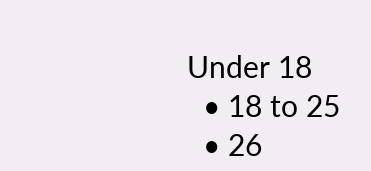Under 18
  • 18 to 25
  • 26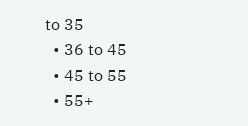to 35
  • 36 to 45
  • 45 to 55
  • 55+